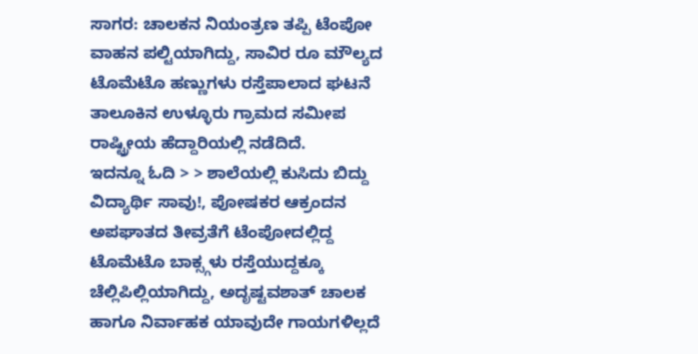ಸಾಗರ: ಚಾಲಕನ ನಿಯಂತ್ರಣ ತಪ್ಪಿ ಟೆಂಪೋ ವಾಹನ ಪಲ್ಟಿಯಾಗಿದ್ದು, ಸಾವಿರ ರೂ ಮೌಲ್ಯದ ಟೊಮೆಟೊ ಹಣ್ಣುಗಳು ರಸ್ತೆಪಾಲಾದ ಘಟನೆ ತಾಲೂಕಿನ ಉಳ್ಳೂರು ಗ್ರಾಮದ ಸಮೀಪ ರಾಷ್ಟ್ರೀಯ ಹೆದ್ದಾರಿಯಲ್ಲಿ ನಡೆದಿದೆ.
ಇದನ್ನೂ ಓದಿ > > ಶಾಲೆಯಲ್ಲಿ ಕುಸಿದು ಬಿದ್ದು ವಿದ್ಯಾರ್ಥಿ ಸಾವು!, ಪೋಷಕರ ಆಕ್ರಂದನ
ಅಪಘಾತದ ತೀವ್ರತೆಗೆ ಟೆಂಪೋದಲ್ಲಿದ್ದ ಟೊಮೆಟೊ ಬಾಕ್ಸ್ಗಳು ರಸ್ತೆಯುದ್ದಕ್ಕೂ ಚೆಲ್ಲಿಪಿಲ್ಲಿಯಾಗಿದ್ದು, ಅದೃಷ್ಟವಶಾತ್ ಚಾಲಕ ಹಾಗೂ ನಿರ್ವಾಹಕ ಯಾವುದೇ ಗಾಯಗಳಿಲ್ಲದೆ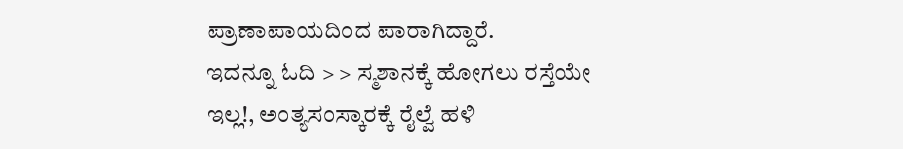ಪ್ರಾಣಾಪಾಯದಿಂದ ಪಾರಾಗಿದ್ದಾರೆ.
ಇದನ್ನೂ ಓದಿ > > ಸ್ಮಶಾನಕ್ಕೆ ಹೋಗಲು ರಸ್ತೆಯೇ ಇಲ್ಲ!, ಅಂತ್ಯಸಂಸ್ಕಾರಕ್ಕೆ ರೈಲ್ವೆ ಹಳಿ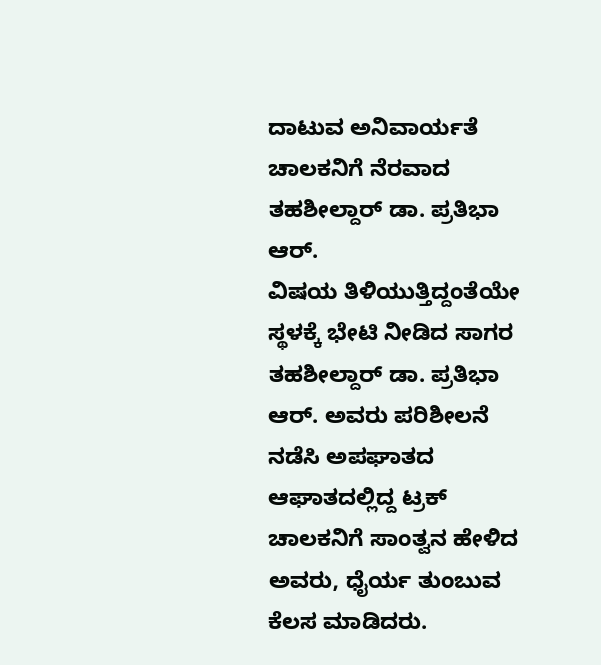ದಾಟುವ ಅನಿವಾರ್ಯತೆ
ಚಾಲಕನಿಗೆ ನೆರವಾದ ತಹಶೀಲ್ದಾರ್ ಡಾ. ಪ್ರತಿಭಾ ಆರ್.
ವಿಷಯ ತಿಳಿಯುತ್ತಿದ್ದಂತೆಯೇ ಸ್ಥಳಕ್ಕೆ ಭೇಟಿ ನೀಡಿದ ಸಾಗರ ತಹಶೀಲ್ದಾರ್ ಡಾ. ಪ್ರತಿಭಾ ಆರ್. ಅವರು ಪರಿಶೀಲನೆ ನಡೆಸಿ ಅಪಘಾತದ ಆಘಾತದಲ್ಲಿದ್ದ ಟ್ರಕ್ ಚಾಲಕನಿಗೆ ಸಾಂತ್ವನ ಹೇಳಿದ ಅವರು, ಧೈರ್ಯ ತುಂಬುವ ಕೆಲಸ ಮಾಡಿದರು.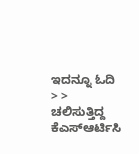ಇದನ್ನೂ ಓದಿ > > ಚಲಿಸುತ್ತಿದ್ದ ಕೆಎಸ್ಆರ್ಟಿಸಿ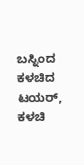ಬಸ್ನಿಂದ ಕಳಚಿದ ಟಯರ್, ಕಳಚಿ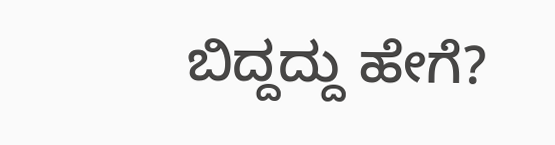ಬಿದ್ದದ್ದು ಹೇಗೆ?